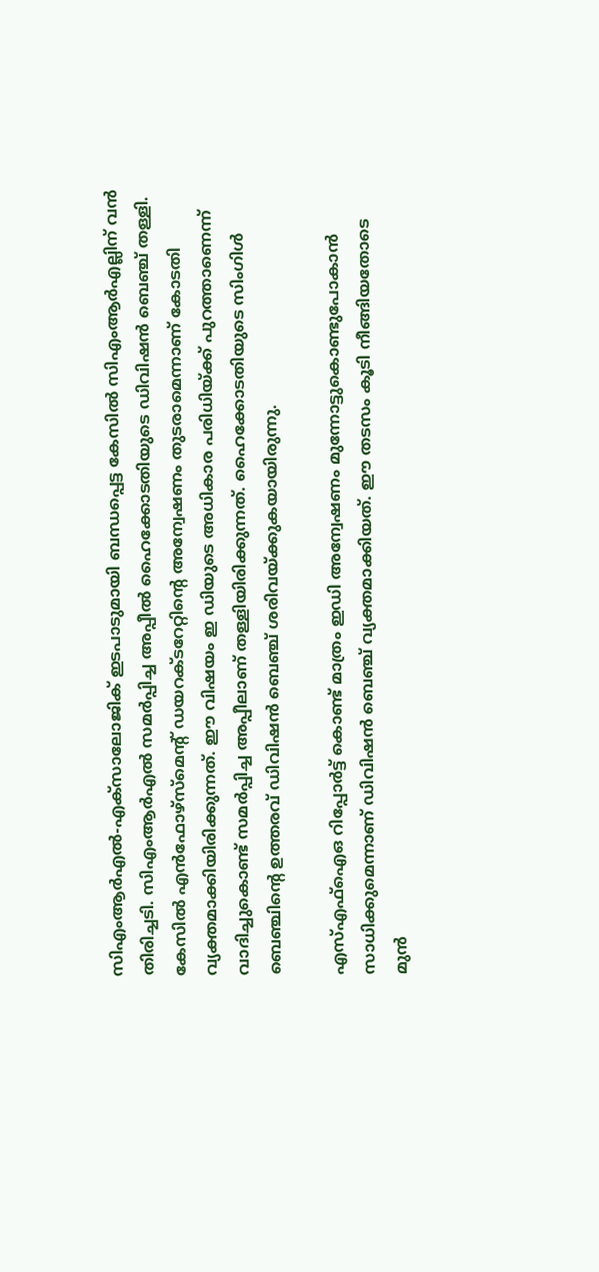സിഎംആര്‍എല്‍-എക്‌സാലോജിക് ഇടപാടുമായി ബന്ധപ്പെട്ട കേസില്‍ സിഎംആര്‍എല്ലിന് വന്‍ തിരിച്ചടി. സിഎംആര്‍എല്‍ സമര്‍പ്പിച്ച അപ്പീല്‍ ഹൈക്കോടതിയുടെ ഡിവിഷന്‍ ബെഞ്ച് തള്ളി. കേസില്‍ എന്‍ഫോഴ്‌സ്‌മെന്റ് ഡയറക്ടറേറ്റിന്റെ അന്വേഷണം തുടരാമെന്നാണ് കോടതി വ്യക്തമാക്കിയിരിക്കുന്നത്. ഈ വിഷയം ഇ ഡിയുടെ അധികാര പരിധിയ്ക്ക് പുറത്താണെന്ന് വാദിച്ചുകൊണ്ട് സമര്‍പ്പിച്ച അപ്പീലാണ് തള്ളിയിരിക്കുന്നത്. ഹൈക്കോടതിയുടെ സിംഗിള്‍ ബെഞ്ചിന്റെ ഉത്തരവ് ഡിവിഷന്‍ ബെഞ്ച് ശരിവയ്ക്കുകയായിരുന്നു.

എസ്എഫ്‌ഐഒ റിപ്പോര്‍ട്ട് കൊണ്ട് മാത്രം ഇഡി അന്വേഷണം മുന്നോട്ടുകൊണ്ടുപോകാന്‍ സാധിക്കുമെന്നാണ് ഡിവിഷന്‍ ബെഞ്ച് വ്യക്തമാക്കിയത്. ഈ തടസം കൂടി നീങ്ങിയതോടെ മുന്‍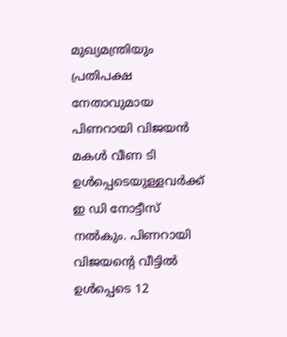മുഖ്യമന്ത്രിയും പ്രതിപക്ഷ നേതാവുമായ പിണറായി വിജയന്‍ മകള്‍ വീണ ടി ഉള്‍പ്പെടെയുള്ളവര്‍ക്ക് ഇ ഡി നോട്ടീസ് നല്‍കും. പിണറായി വിജയന്റെ വീട്ടില്‍ ഉള്‍പ്പെടെ 12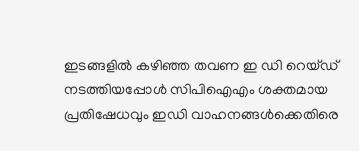ഇടങ്ങളില്‍ കഴിഞ്ഞ തവണ ഇ ഡി റെയ്ഡ് നടത്തിയപ്പോള്‍ സിപിഐഎം ശക്തമായ പ്രതിഷേധവും ഇഡി വാഹനങ്ങള്‍ക്കെതിരെ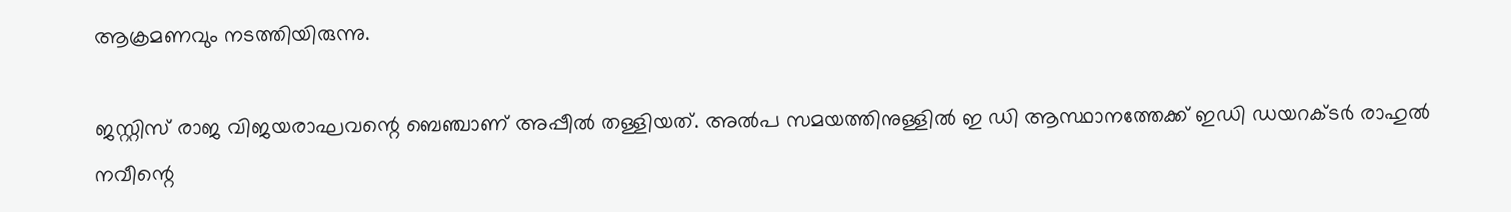ആക്രമണവും നടത്തിയിരുന്നു.

ജസ്റ്റിസ് രാജ വിജയരാഘവന്റെ ബെഞ്ചാണ് അപ്പീല്‍ തള്ളിയത്. അല്‍പ സമയത്തിനുള്ളില്‍ ഇ ഡി ആസ്ഥാനത്തേക്ക് ഇഡി ഡയറക്ടര്‍ രാഹുല്‍ നവീന്റെ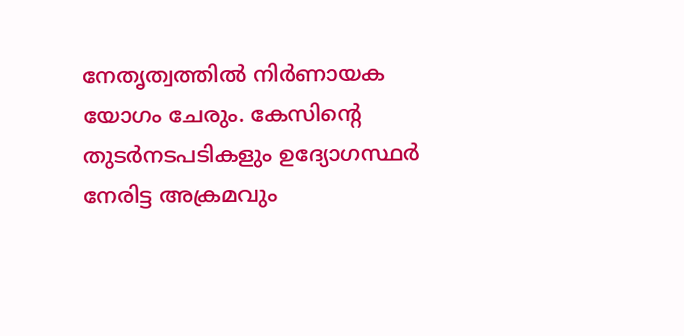നേതൃത്വത്തില്‍ നിര്‍ണായക യോഗം ചേരും. കേസിന്റെ തുടര്‍നടപടികളും ഉദ്യോഗസ്ഥര്‍ നേരിട്ട അക്രമവും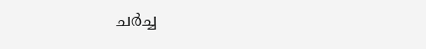ചര്‍ച്ച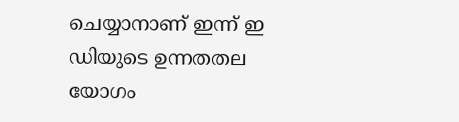ചെയ്യാനാണ് ഇന്ന് ഇ ഡിയുടെ ഉന്നതതല യോഗം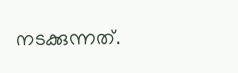നടക്കുന്നത്.